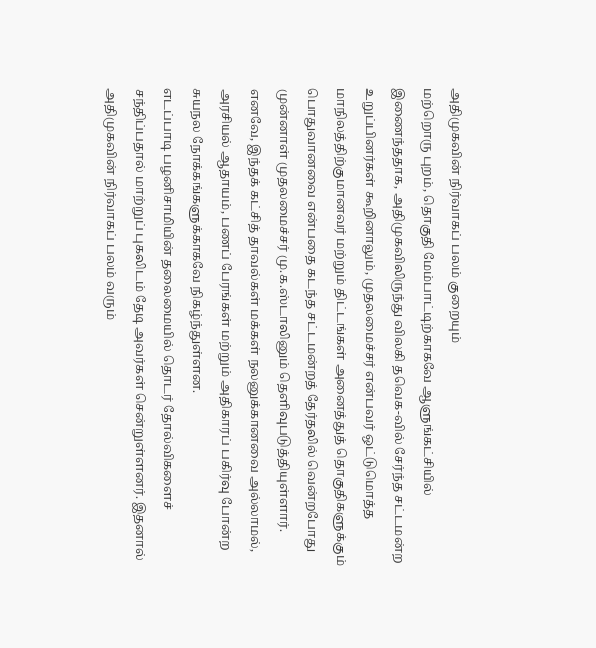அதிமுகவின் நிர்வாகப் பலம் குறையும்
மற்றொரு புறம், தொகுதி மேம்பாட்டிற்காகவே ஆளுங்கட்சியில் இணைந்ததாக, அதிமுகவிலிருந்து விலகி தவெக-வில் சேர்ந்த சட்டமன்ற உறுப்பினர்கள் கூறினாலும், முதலமைச்சர் என்பவர் ஒட்டுமொத்த மாநிலத்திற்குமானவர் மற்றும் திட்டங்கள் அனைத்துத் தொகுதிகளுக்கும் பொதுவானவை என்பதை கடந்த சட்டமன்றத் தேர்தலில் வென்றபோது முன்னாள் முதலமைச்சர் மு.க.ஸ்டாலினும் தெளிவுபடுத்தியுள்ளார்.
எனவே, இந்தக் கட்சித் தாவல்கள் மக்கள் நலனுக்கானவை அல்லாமல், அரசியல் ஆதாயம், பணப் பேரங்கள் மற்றும் அதிகாரப் பகிர்வு போன்ற சுயநல நோக்கங்களுக்காகவே நிகழ்ந்துள்ளன.
எடப்பாடி பழனிசாமியின் தலைமையில் தொடர் தோல்விகளைச் சந்திப்பதால் மாற்றுப் புகலிடம் தேடி அவர்கள் சென்றுள்ளனர். இதனால் அதிமுகவின் நிர்வாகப் பலம் வரும்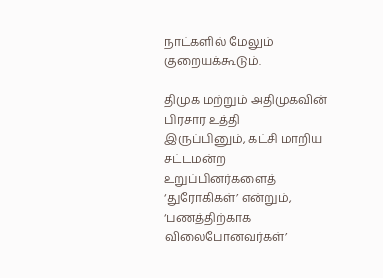நாட்களில் மேலும் குறையக்கூடும்.

திமுக மற்றும் அதிமுகவின் பிரசார உத்தி
இருப்பினும், கட்சி மாறிய சட்டமன்ற உறுப்பினர்களைத் ‘துரோகிகள்’ என்றும், ‘பணத்திற்காக விலைபோனவர்கள்’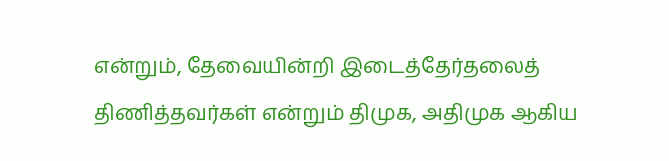என்றும், தேவையின்றி இடைத்தேர்தலைத் திணித்தவர்கள் என்றும் திமுக, அதிமுக ஆகிய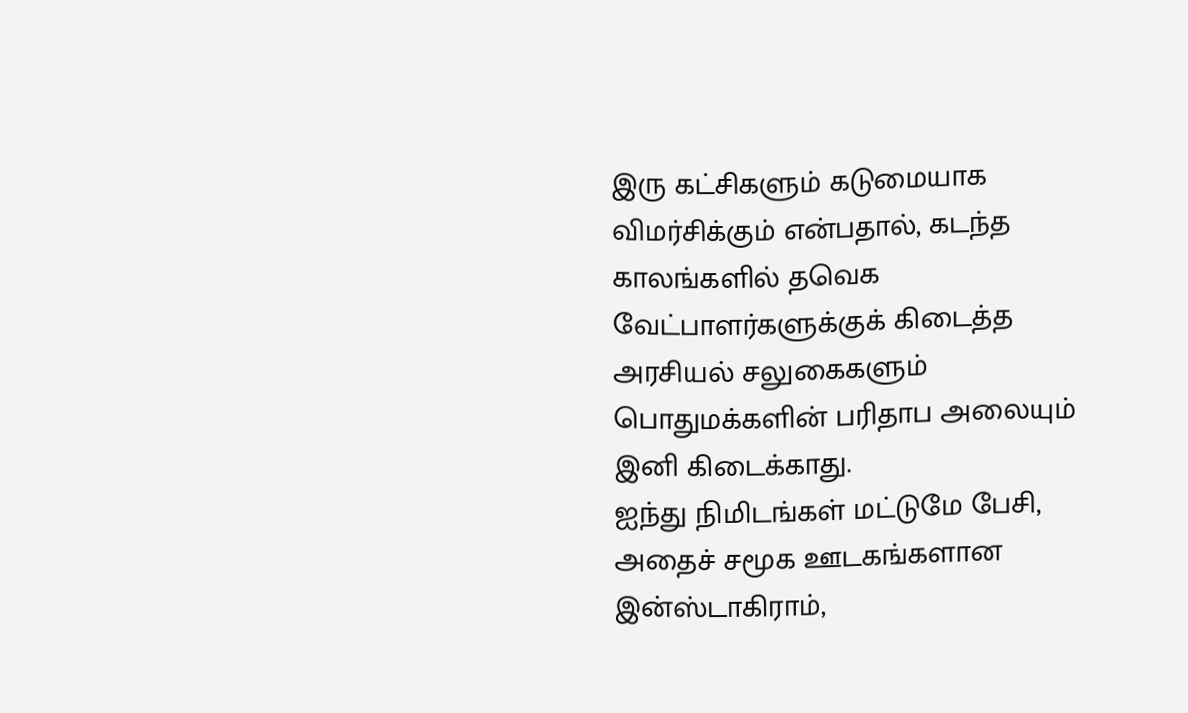இரு கட்சிகளும் கடுமையாக விமர்சிக்கும் என்பதால், கடந்த காலங்களில் தவெக வேட்பாளர்களுக்குக் கிடைத்த அரசியல் சலுகைகளும் பொதுமக்களின் பரிதாப அலையும் இனி கிடைக்காது.
ஐந்து நிமிடங்கள் மட்டுமே பேசி, அதைச் சமூக ஊடகங்களான இன்ஸ்டாகிராம்,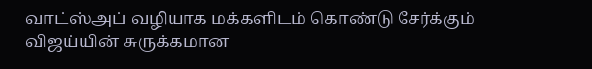வாட்ஸ்அப் வழியாக மக்களிடம் கொண்டு சேர்க்கும் விஜய்யின் சுருக்கமான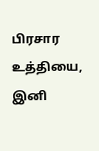பிரசார உத்தியை, இனி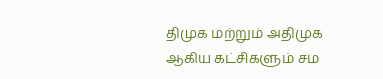திமுக மற்றும் அதிமுக ஆகிய கட்சிகளும் சம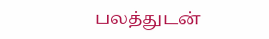பலத்துடன்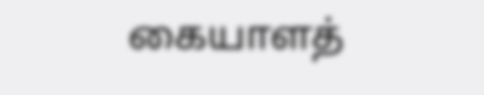கையாளத்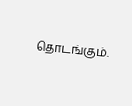தொடங்கும்.